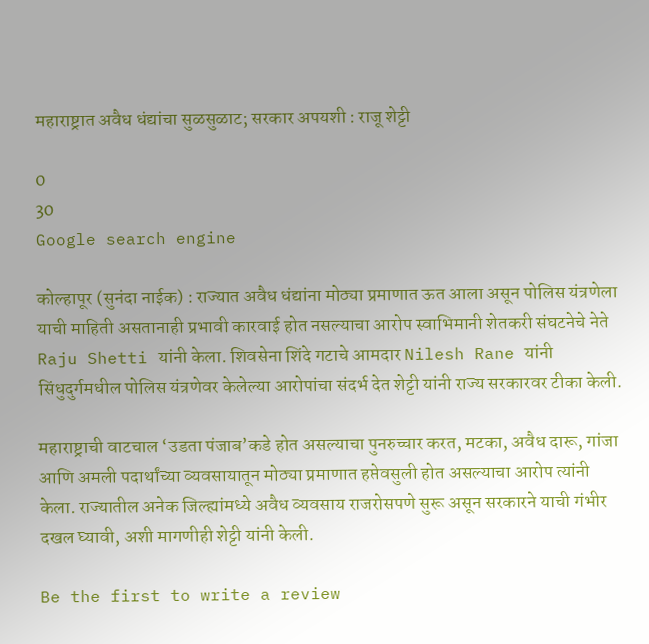महाराष्ट्रात अवैध धंद्यांचा सुळसुळाट; सरकार अपयशी : राजू शेट्टी

0
30
Google search engine

कोल्हापूर (सुनंदा नाईक) : राज्यात अवैध धंद्यांना मोठ्या प्रमाणात ऊत आला असून पोलिस यंत्रणेला याची माहिती असतानाही प्रभावी कारवाई होत नसल्याचा आरोप स्वाभिमानी शेतकरी संघटनेचे नेते Raju Shetti यांनी केला. शिवसेना शिंदे गटाचे आमदार Nilesh Rane यांनी सिंधुदुर्गमधील पोलिस यंत्रणेवर केलेल्या आरोपांचा संदर्भ देत शेट्टी यांनी राज्य सरकारवर टीका केली.

महाराष्ट्राची वाटचाल ‘उडता पंजाब’कडे होत असल्याचा पुनरुच्चार करत, मटका, अवैध दारू, गांजा आणि अमली पदार्थांच्या व्यवसायातून मोठ्या प्रमाणात हप्तेवसुली होत असल्याचा आरोप त्यांनी केला. राज्यातील अनेक जिल्ह्यांमध्ये अवैध व्यवसाय राजरोसपणे सुरू असून सरकारने याची गंभीर दखल घ्यावी, अशी मागणीही शेट्टी यांनी केली.

Be the first to write a review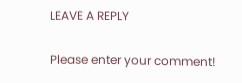LEAVE A REPLY

Please enter your comment!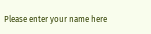Please enter your name here